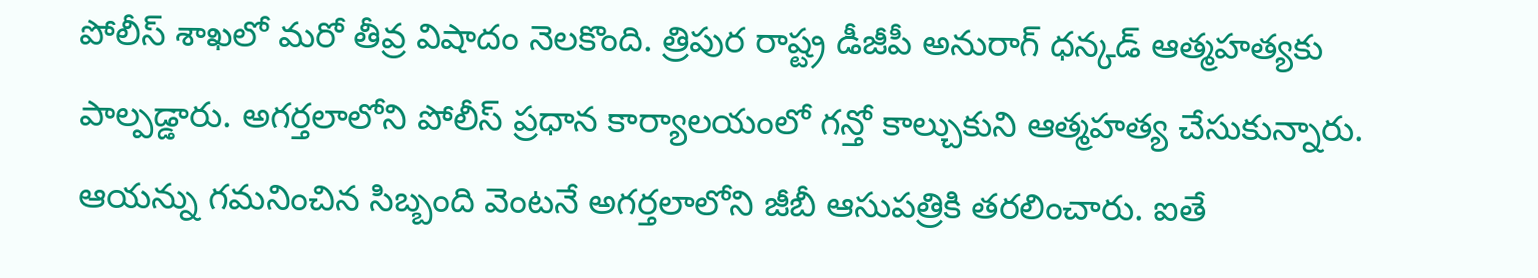పోలీస్ శాఖలో మరో తీవ్ర విషాదం నెలకొంది. త్రిపుర రాష్ట్ర డీజీపీ అనురాగ్ ధన్కడ్ ఆత్మహత్యకు పాల్పడ్డారు. అగర్తలాలోని పోలీస్ ప్రధాన కార్యాలయంలో గన్తో కాల్చుకుని ఆత్మహత్య చేసుకున్నారు. ఆయన్ను గమనించిన సిబ్బంది వెంటనే అగర్తలాలోని జీబీ ఆసుపత్రికి తరలించారు. ఐతే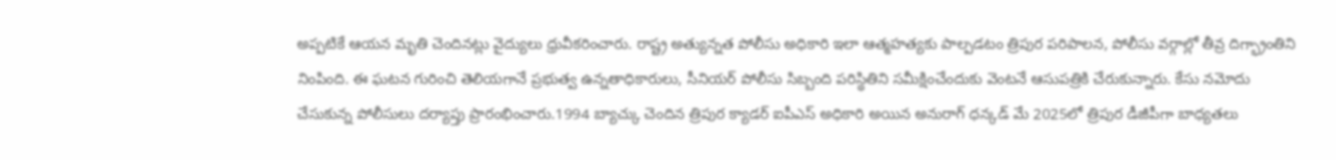అప్పటికే ఆయన మృతి చెందినట్లు వైద్యులు ధ్రువీకరించారు. రాష్ట్ర అత్యున్నత పోలీసు అధికారి ఇలా ఆత్మహత్యకు పాల్పడటం త్రిపుర పరిపాలన, పోలీసు వర్గాల్లో తీవ్ర దిగ్భ్రాంతిని నింపింది. ఈ ఘటన గురించి తెలియగానే ప్రభుత్వ ఉన్నతాధికారులు, సీనియర్ పోలీసు సిబ్బంది పరిస్థితిని సమీక్షించేందుకు వెంటనే ఆసుపత్రికి చేరుకున్నారు. కేసు నమోదు చేసుకున్న పోలీసులు దర్యాప్తు ప్రారంభించారు.1994 బ్యాచ్కు చెందిన త్రిపుర క్యాడర్ ఐపీఎస్ అధికారి అయిన అనురాగ్ ధన్కడ్ మే 2025లో త్రిపుర డీజీపీగా బాధ్యతలు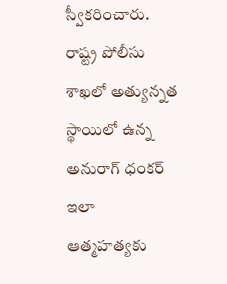స్వీకరించారు. రాష్ట్ర పోలీసు శాఖలో అత్యున్నత స్థాయిలో ఉన్న అనురాగ్ ధంకర్ ఇలా ఆత్మహత్యకు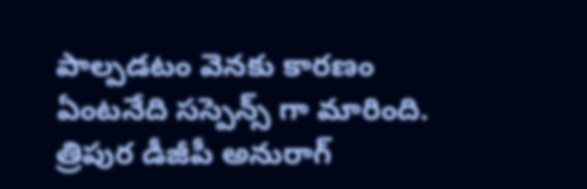పాల్పడటం వెనకు కారణం ఏంటనేది సస్పెన్స్ గా మారింది.
త్రిపుర డీజీపీ అనురాగ్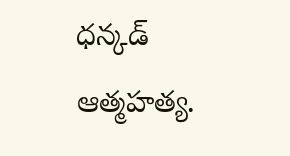ధన్కడ్ ఆత్మహత్య.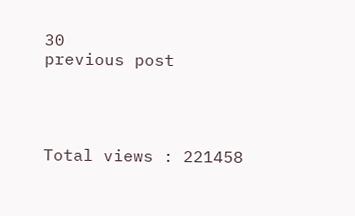30
previous post




Total views : 221458